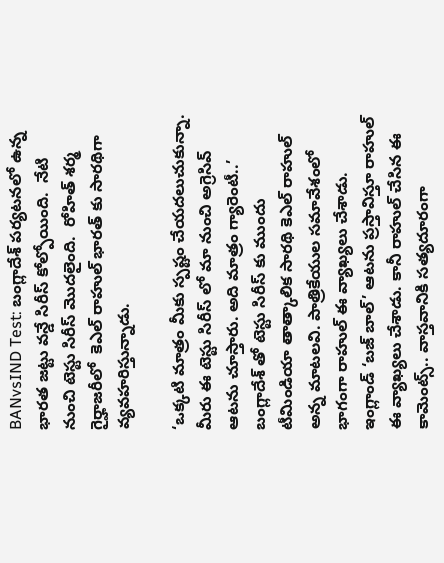BANvsIND Test: బంగ్లాదేశ్ పర్యటనలో ఉన్న భారత జట్టు వన్డే సిరీస్ కోల్పోయింది.  నేటి నుంచి టెస్టు సిరీస్ మొదలైంది.  రోహిత్ శర్మ గైర్హాజరీలో  కెఎల్ రాహుల్ భారత్ కు సారథిగా వ్యవహరిస్తున్నాడు.

‘ఒక్కటి మాత్రం మీకు స్పష్టం చేయదలుచుకున్నా. మీరు ఈ టెస్టు సిరీస్ లో మా నుంచి అగ్రెసివ్ ఆటను చూస్తారు. అది మాత్రం గ్యారెంటీ..’ బంగ్లాదేశ్ తో టెస్టు సిరీస్ కు ముందు టీమిండియా తాత్కాలిక సారథి కెఎల్ రాహుల్ అన్న మాటలవి. పాత్రికేయుల సమావేశంలో భాగంగా రాహుల్ ఈ వ్యాఖ్యలు చేశాడు. ఇంగ్లాండ్ ‘బజ్ బాల్’ ఆటను ప్రస్తావిస్తూ రాహుల్ ఈ వ్యాఖ్యలు చేశాడు. కానీ రాహుల్ చేసిన ఈ కామెంట్స్.. వాస్తవానికి సత్యదూరంగా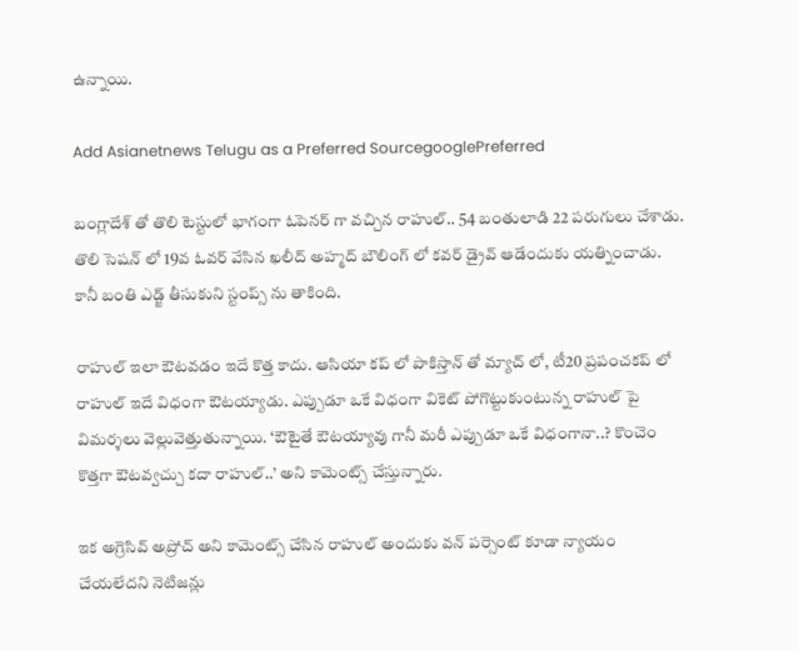ఉన్నాయి.

Add Asianetnews Telugu as a Preferred SourcegooglePreferred

బంగ్లాదేశ్ తో తొలి టెస్టులో భాగంగా ఓపెనర్ గా వచ్చిన రాహుల్.. 54 బంతులాడి 22 పరుగులు చేశాడు. తొలి సెషన్ లో 19వ ఓవర్ వేసిన ఖలీద్ అహ్మద్ బౌలింగ్ లో కవర్ డ్రైవ్ ఆడేందుకు యత్నించాడు. కానీ బంతి ఎడ్జ్ తీసుకుని స్టంప్స్ ను తాకింది.

రాహుల్ ఇలా ఔటవడం ఇదే కొత్త కాదు. ఆసియా కప్ లో పాకిస్తాన్ తో మ్యాచ్ లో, టీ20 ప్రపంచకప్ లో రాహుల్ ఇదే విధంగా ఔటయ్యాడు. ఎప్పుడూ ఒకే విధంగా వికెట్ పోగొట్టుకుంటున్న రాహుల్ పై విమర్శలు వెల్లువెత్తుతున్నాయి. ‘ఔటైతే ఔటయ్యావు గానీ మరీ ఎప్పుడూ ఒకే విధంగానా..? కొంచెం కొత్తగా ఔటవ్వచ్చు కదా రాహుల్..’ అని కామెంట్స్ చేస్తున్నారు.

ఇక అగ్రెసివ్ అప్రోచ్ అని కామెంట్స్ చేసిన రాహుల్ అందుకు వన్ పర్సెంట్ కూడా న్యాయం చేయలేదని నెటిజన్లు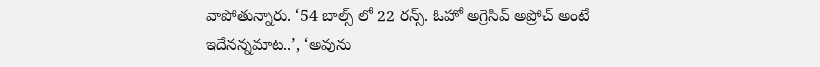వాపోతున్నారు. ‘54 బాల్స్ లో 22 రన్స్. ఓహో అగ్రెసివ్ అప్రోచ్ అంటే ఇదేనన్నమాట..’, ‘అవును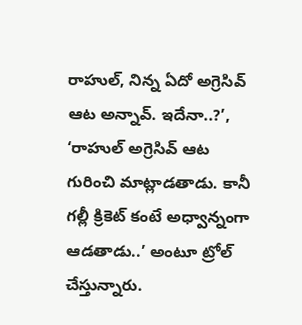రాహుల్, నిన్న ఏదో అగ్రెసివ్ ఆట అన్నావ్. ఇదేనా..?’, ‘రాహుల్ అగ్రెసివ్ ఆట గురించి మాట్లాడతాడు. కానీ గల్లీ క్రికెట్ కంటే అధ్వాన్నంగా ఆడతాడు..’ అంటూ ట్రోల్ చేస్తున్నారు.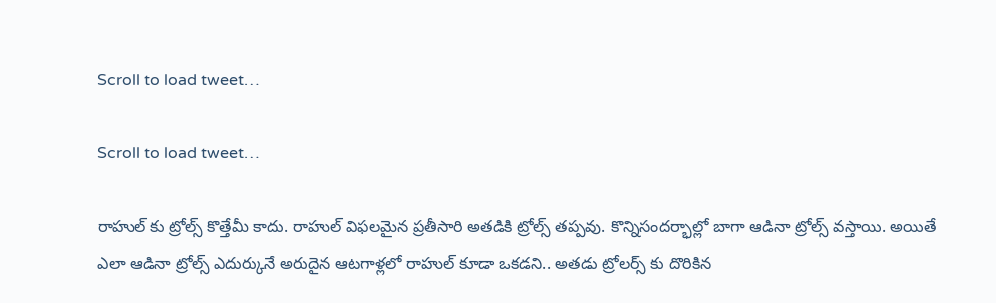Scroll to load tweet…

Scroll to load tweet…

రాహుల్ కు ట్రోల్స్ కొత్తేమీ కాదు. రాహుల్ విఫలమైన ప్రతీసారి అతడికి ట్రోల్స్ తప్పవు. కొన్నిసందర్భాల్లో బాగా ఆడినా ట్రోల్స్ వస్తాయి. అయితే ఎలా ఆడినా ట్రోల్స్ ఎదుర్కునే అరుదైన ఆటగాళ్లలో రాహుల్ కూడా ఒకడని.. అతడు ట్రోలర్స్ కు దొరికిన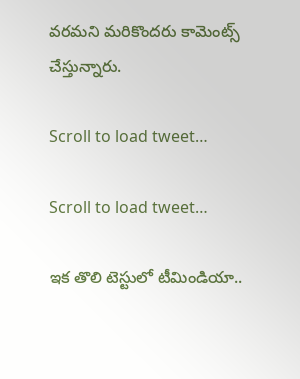వరమని మరికొందరు కామెంట్స్ చేస్తున్నారు.

Scroll to load tweet…

Scroll to load tweet…

ఇక తొలి టెస్టులో టీమిండియా..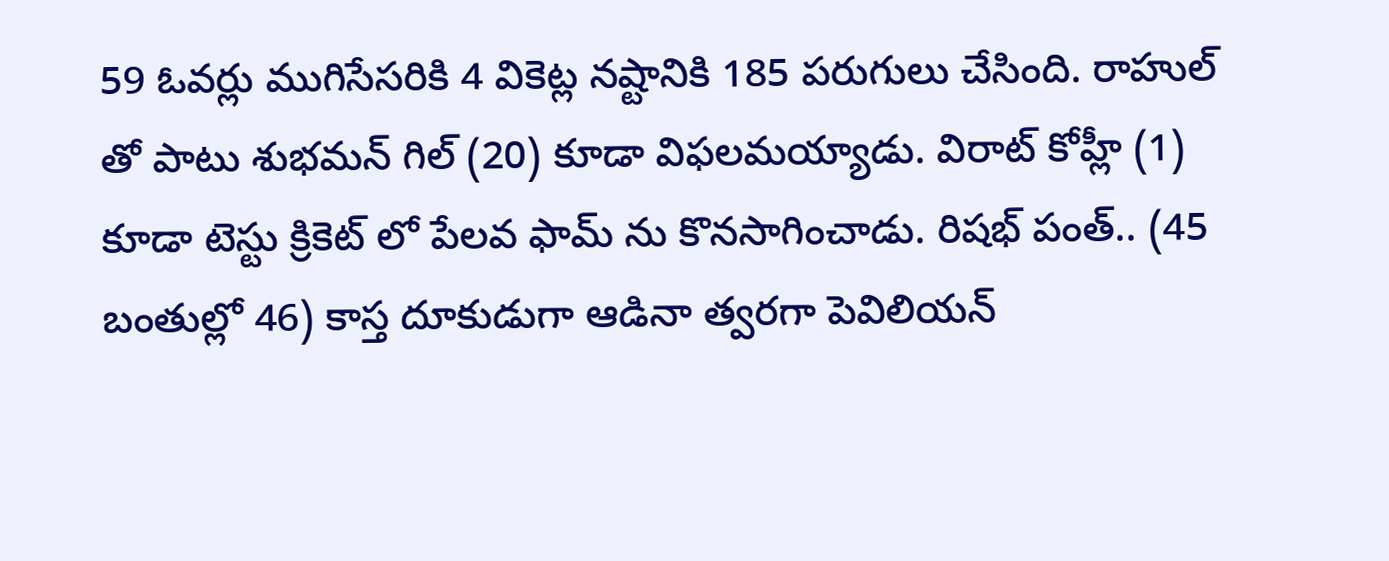59 ఓవర్లు ముగిసేసరికి 4 వికెట్ల నష్టానికి 185 పరుగులు చేసింది. రాహుల్ తో పాటు శుభమన్ గిల్ (20) కూడా విఫలమయ్యాడు. విరాట్ కోహ్లీ (1) కూడా టెస్టు క్రికెట్ లో పేలవ ఫామ్ ను కొనసాగించాడు. రిషభ్ పంత్.. (45 బంతుల్లో 46) కాస్త దూకుడుగా ఆడినా త్వరగా పెవిలియన్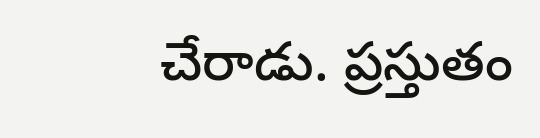చేరాడు. ప్రస్తుతం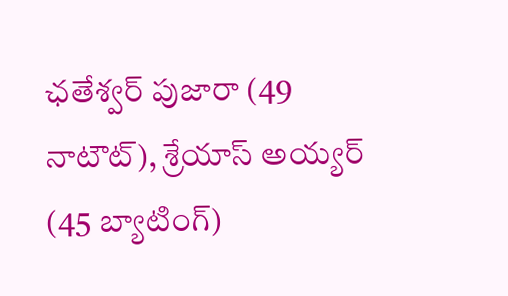ఛతేశ్వర్ పుజారా (49 నాటౌట్), శ్రేయాస్ అయ్యర్ (45 బ్యాటింగ్)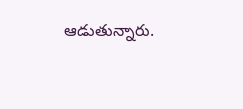ఆడుతున్నారు.